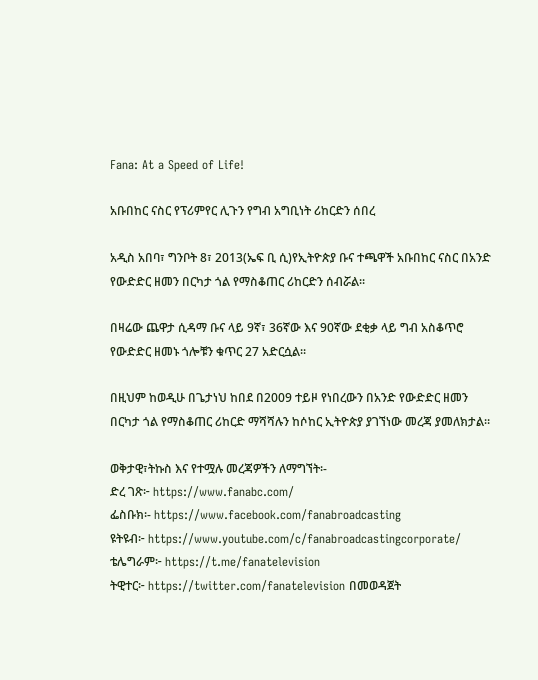Fana: At a Speed of Life!

አቡበከር ናስር የፕሪምየር ሊጉን የግብ አግቢነት ሪከርድን ሰበረ

አዲስ አበባ፣ ግንቦት 8፣ 2013(ኤፍ ቢ ሲ)የኢትዮጵያ ቡና ተጫዋች አቡበከር ናስር በአንድ የውድድር ዘመን በርካታ ጎል የማስቆጠር ሪከርድን ሰብሯል፡፡

በዛሬው ጨዋታ ሲዳማ ቡና ላይ 9ኛ፣ 36ኛው እና 90ኛው ደቂቃ ላይ ግብ አስቆጥሮ የውድድር ዘመኑ ጎሎቹን ቁጥር 27 አድርሷል፡፡

በዚህም ከወዲሁ በጌታነህ ከበደ በ2009 ተይዞ የነበረውን በአንድ የውድድር ዘመን በርካታ ጎል የማስቆጠር ሪከርድ ማሻሻሉን ከሶከር ኢትዮጵያ ያገኘነው መረጃ ያመለክታል።

ወቅታዊ፣ትኩስ እና የተሟሉ መረጃዎችን ለማግኘት፡-
ድረ ገጽ፦ https://www.fanabc.com/
ፌስቡክ፡- https://www.facebook.com/fanabroadcasting
ዩትዩብ፦ https://www.youtube.com/c/fanabroadcastingcorporate/
ቴሌግራም፦ https://t.me/fanatelevision
ትዊተር፦ https://twitter.com/fanatelevision በመወዳጀት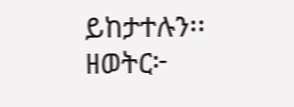ይከታተሉን፡፡
ዘወትር፦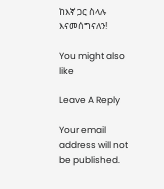ከእኛ ጋር ስላሉ እናመሰግናለን!

You might also like

Leave A Reply

Your email address will not be published.